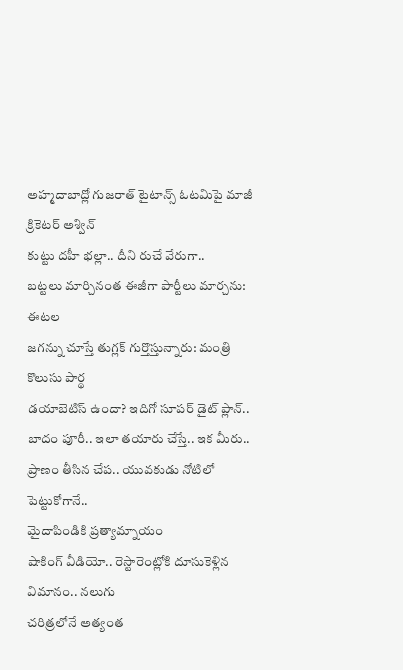అహ్మదాబాద్లో గుజరాత్ టైటాన్స్ ఓటమిపై మాజీ క్రికెటర్ అశ్విన్
కుట్టు దహీ భల్లా.. దీని రుచే వేరుగా..
బట్టలు మార్చినంత ఈజీగా పార్టీలు మార్చను: ఈటల
జగన్ను చూస్తే తుగ్లక్ గుర్తొస్తున్నారు: మంత్రి కొలుసు పార్థ
డయాబెటిస్ ఉందా? ఇదిగో సూపర్ డైట్ ప్లాన్..
బాదం పూరీ.. ఇలా తయారు చేస్తే.. ఇక మీరు..
ప్రాణం తీసిన చేప.. యువకుడు నోటిలో పెట్టుకోగానే..
మైదాపిండికి ప్రత్యామ్నాయం
షాకింగ్ వీడియో.. రెస్టారెంట్లోకి దూసుకెళ్లిన విమానం.. నలుగు
చరిత్రలోనే అత్యంత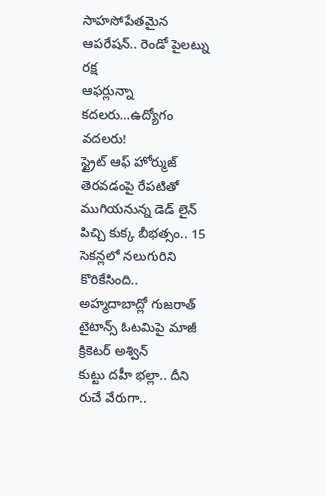సాహసోపేతమైన ఆపరేషన్.. రెండో పైలట్ను రక్ష
ఆఫర్లున్నా కదలరు…ఉద్యోగం వదలరు!
స్ట్రైట్ ఆఫ్ హోర్ముజ్ తెరవడంపై రేపటితో ముగియనున్న డెడ్ లైన్
పిచ్చి కుక్క బీభత్సం.. 15 సెకన్లలో నలుగురిని కొరికేసింది..
అహ్మదాబాద్లో గుజరాత్ టైటాన్స్ ఓటమిపై మాజీ క్రికెటర్ అశ్విన్
కుట్టు దహీ భల్లా.. దీని రుచే వేరుగా..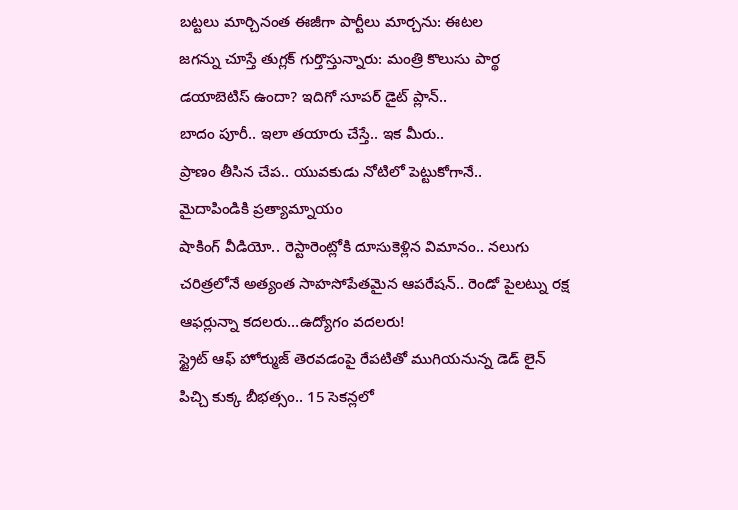బట్టలు మార్చినంత ఈజీగా పార్టీలు మార్చను: ఈటల
జగన్ను చూస్తే తుగ్లక్ గుర్తొస్తున్నారు: మంత్రి కొలుసు పార్థ
డయాబెటిస్ ఉందా? ఇదిగో సూపర్ డైట్ ప్లాన్..
బాదం పూరీ.. ఇలా తయారు చేస్తే.. ఇక మీరు..
ప్రాణం తీసిన చేప.. యువకుడు నోటిలో పెట్టుకోగానే..
మైదాపిండికి ప్రత్యామ్నాయం
షాకింగ్ వీడియో.. రెస్టారెంట్లోకి దూసుకెళ్లిన విమానం.. నలుగు
చరిత్రలోనే అత్యంత సాహసోపేతమైన ఆపరేషన్.. రెండో పైలట్ను రక్ష
ఆఫర్లున్నా కదలరు…ఉద్యోగం వదలరు!
స్ట్రైట్ ఆఫ్ హోర్ముజ్ తెరవడంపై రేపటితో ముగియనున్న డెడ్ లైన్
పిచ్చి కుక్క బీభత్సం.. 15 సెకన్లలో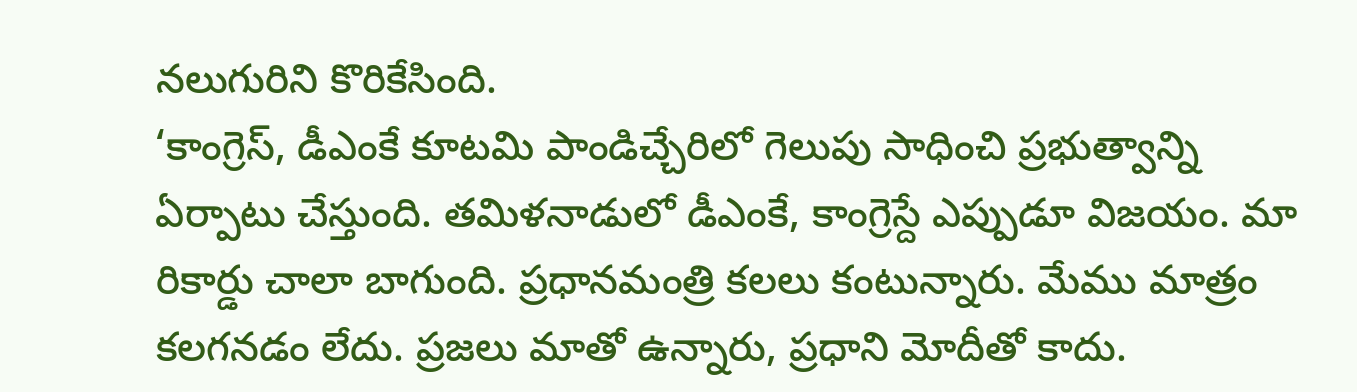నలుగురిని కొరికేసింది.
‘కాంగ్రెస్, డీఎంకే కూటమి పాండిచ్చేరిలో గెలుపు సాధించి ప్రభుత్వాన్ని ఏర్పాటు చేస్తుంది. తమిళనాడులో డీఎంకే, కాంగ్రెస్దే ఎప్పుడూ విజయం. మా రికార్డు చాలా బాగుంది. ప్రధానమంత్రి కలలు కంటున్నారు. మేము మాత్రం కలగనడం లేదు. ప్రజలు మాతో ఉన్నారు, ప్రధాని మోదీతో కాదు.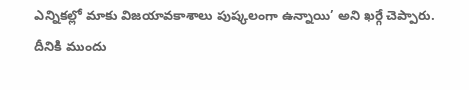ఎన్నికల్లో మాకు విజయావకాశాలు పుష్కలంగా ఉన్నాయి’ అని ఖర్గే చెప్పారు. దీనికి ముందు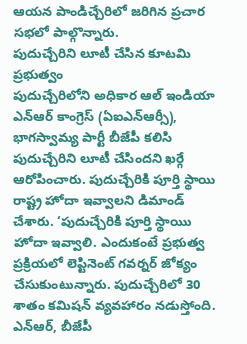ఆయన పాండిచ్చేరిలో జరిగిన ప్రచార సభలో పాల్గొన్నారు.
పుదుచ్చేరిని లూటీ చేసిన కూటమి ప్రభుత్వం
పుదుచ్చేరిలోని అధికార ఆల్ ఇండియా ఎన్ఆర్ కాంగ్రెస్ (ఏఐఎన్ఆర్సీ), భాగస్వామ్య పార్టీ బీజేపీ కలిసి పుదుచ్చేరిని లూటీ చేసిందని ఖర్గే ఆరోపించారు. పుదుచ్చేరికి పూర్తి స్థాయి రాష్ట్ర హోదా ఇవ్వాలని డిమాండ్ చేశారు. ‘పుదుచ్చేరికి పూర్తి స్థాయిు హోదా ఇవ్వాలి. ఎందుకంటే ప్రభుత్వ ప్రక్రియలో లెప్టినెంట్ గవర్నర్ జోక్యం చేసుకుంటున్నారు. పుదుచ్చేరిలో 30 శాతం కమిషన్ వ్యవహారం నడుస్తోంది. ఎన్ఆర్, బీజేపీ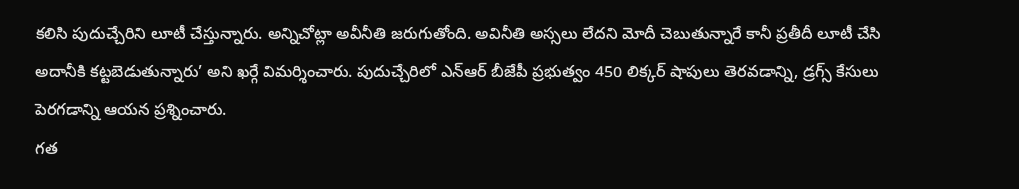కలిసి పుదుచ్చేరిని లూటీ చేస్తున్నారు. అన్నిచోట్లా అవీనీతి జరుగుతోంది. అవినీతి అస్సలు లేదని మోదీ చెబుతున్నారే కానీ ప్రతీదీ లూటీ చేసి అదానీకి కట్టబెడుతున్నారు’ అని ఖర్గే విమర్శించారు. పుదుచ్చేరిలో ఎన్ఆర్ బీజేపీ ప్రభుత్వం 450 లిక్కర్ షాపులు తెరవడాన్ని, డ్రగ్స్ కేసులు పెరగడాన్ని ఆయన ప్రశ్నించారు.
గత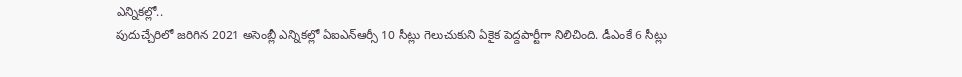ఎన్నికల్లో..
పుదుచ్చేరిలో జరిగిన 2021 అసెంబ్లీ ఎన్నికల్లో ఏఐఎన్ఆర్సీ 10 సీట్లు గెలుచుకుని ఏకైక పెద్దపార్టీగా నిలిచింది. డీఎంకే 6 సీట్లు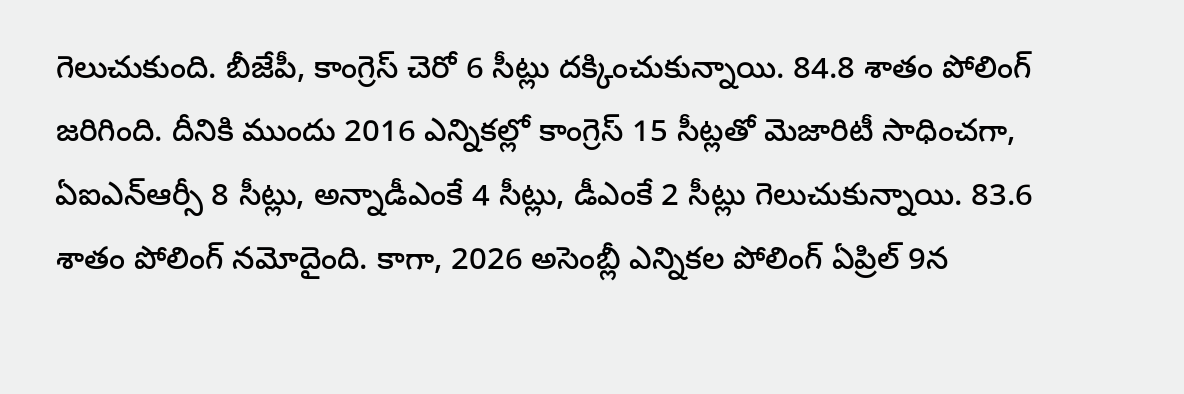గెలుచుకుంది. బీజేపీ, కాంగ్రెస్ చెరో 6 సీట్లు దక్కించుకున్నాయి. 84.8 శాతం పోలింగ్ జరిగింది. దీనికి ముందు 2016 ఎన్నికల్లో కాంగ్రెస్ 15 సీట్లతో మెజారిటీ సాధించగా, ఏఐఎన్ఆర్సీ 8 సీట్లు, అన్నాడీఎంకే 4 సీట్లు, డీఎంకే 2 సీట్లు గెలుచుకున్నాయి. 83.6 శాతం పోలింగ్ నమోదైంది. కాగా, 2026 అసెంబ్లీ ఎన్నికల పోలింగ్ ఏప్రిల్ 9న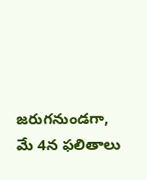జరుగనుండగా, మే 4న ఫలితాలు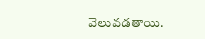వెలువడతాయి.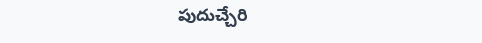పుదుచ్చేరి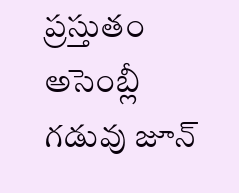ప్రస్తుతం అసెంబ్లీ గడువు జూన్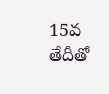15వ తేదీతో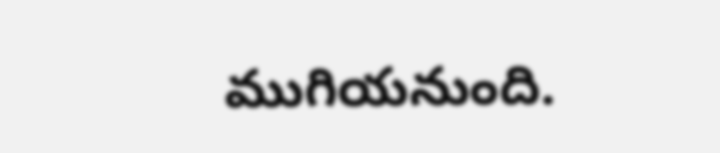ముగియనుంది.